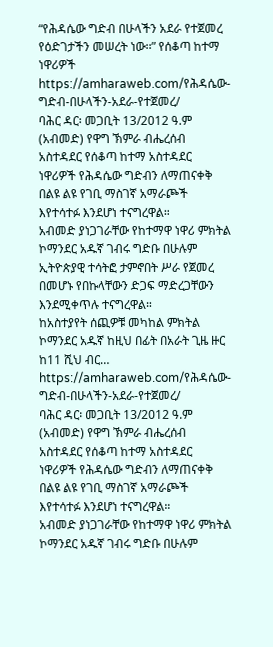“የሕዳሴው ግድብ በሁላችን አደራ የተጀመረ የዕድገታችን መሠረት ነው፡፡” የሰቆጣ ከተማ ነዋሪዎች
https://amharaweb.com/የሕዳሴው-ግድብ-በሁላችን-አደራ-የተጀመረ/
ባሕር ዳር፡ መጋቢት 13/2012 ዓ.ም (አብመድ) የዋግ ኽምራ ብሔረሰብ አስተዳደር የሰቆጣ ከተማ አስተዳደር ነዋሪዎች የሕዳሴው ግድብን ለማጠናቀቅ በልዩ ልዩ የገቢ ማስገኛ አማራጮች እየተሳተፉ እንደሆነ ተናግረዋል።
አብመድ ያነጋገራቸው የከተማዋ ነዋሪ ምክትል ኮማንደር አዱኛ ገብሩ ግድቡ በሁሉም ኢትዮጵያዊ ተሳትፎ ታምኖበት ሥራ የጀመረ በመሆኑ የበኩላቸውን ድጋፍ ማድረጋቸውን እንደሚቀጥሉ ተናግረዋል።
ከአስተያየት ሰጪዎቹ መካከል ምክትል ኮማንደር አዱኛ ከዚህ በፊት በአራት ጊዜ ዙር ከ11 ሺህ ብር…
https://amharaweb.com/የሕዳሴው-ግድብ-በሁላችን-አደራ-የተጀመረ/
ባሕር ዳር፡ መጋቢት 13/2012 ዓ.ም (አብመድ) የዋግ ኽምራ ብሔረሰብ አስተዳደር የሰቆጣ ከተማ አስተዳደር ነዋሪዎች የሕዳሴው ግድብን ለማጠናቀቅ በልዩ ልዩ የገቢ ማስገኛ አማራጮች እየተሳተፉ እንደሆነ ተናግረዋል።
አብመድ ያነጋገራቸው የከተማዋ ነዋሪ ምክትል ኮማንደር አዱኛ ገብሩ ግድቡ በሁሉም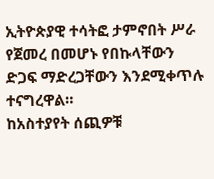ኢትዮጵያዊ ተሳትፎ ታምኖበት ሥራ የጀመረ በመሆኑ የበኩላቸውን ድጋፍ ማድረጋቸውን እንደሚቀጥሉ ተናግረዋል።
ከአስተያየት ሰጪዎቹ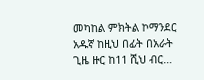መካከል ምክትል ኮማንደር አዱኛ ከዚህ በፊት በአራት ጊዜ ዙር ከ11 ሺህ ብር…